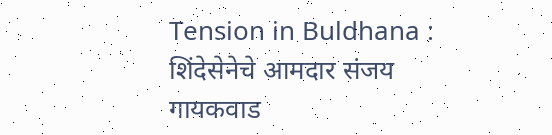Tension in Buldhana : शिंदेसेनेचे आमदार संजय गायकवाड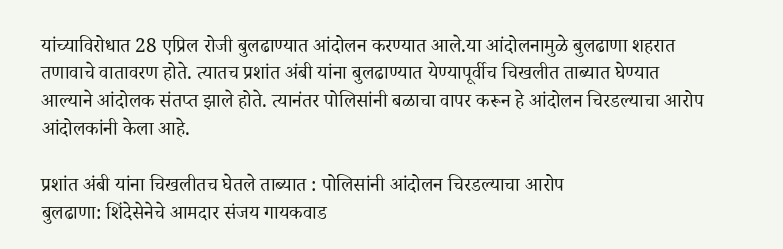यांच्याविरोधात 28 एप्रिल रोजी बुलढाण्यात आंदोलन करण्यात आले.या आंदोलनामुळे बुलढाणा शहरात तणावाचे वातावरण होते. त्यातच प्रशांत अंबी यांना बुलढाण्यात येण्यापूर्वीच चिखलीत ताब्यात घेण्यात आल्याने आंदोलक संतप्त झाले होते. त्यानंतर पोलिसांनी बळाचा वापर करून हे आंदोलन चिरडल्याचा आरोप आंदोलकांनी केला आहे.

प्रशांत अंबी यांना चिखलीतच घेतले ताब्यात : पोलिसांनी आंदोलन चिरडल्याचा आरोप
बुलढाणा: शिंदेसेनेचे आमदार संजय गायकवाड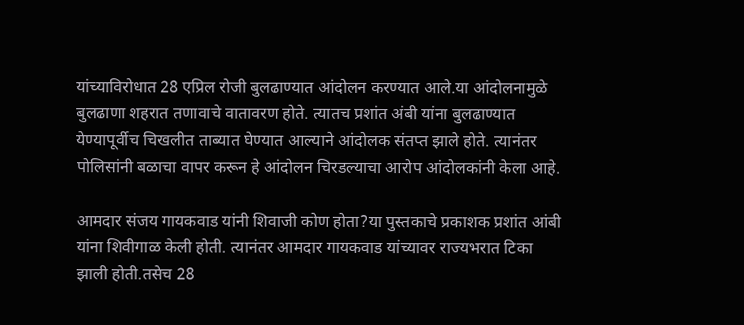यांच्याविरोधात 28 एप्रिल रोजी बुलढाण्यात आंदोलन करण्यात आले.या आंदोलनामुळे बुलढाणा शहरात तणावाचे वातावरण होते. त्यातच प्रशांत अंबी यांना बुलढाण्यात येण्यापूर्वीच चिखलीत ताब्यात घेण्यात आल्याने आंदोलक संतप्त झाले होते. त्यानंतर पोलिसांनी बळाचा वापर करून हे आंदोलन चिरडल्याचा आरोप आंदोलकांनी केला आहे.

आमदार संजय गायकवाड यांनी शिवाजी कोण होता?या पुस्तकाचे प्रकाशक प्रशांत आंबी यांना शिवीगाळ केली होती. त्यानंतर आमदार गायकवाड यांच्यावर राज्यभरात टिका झाली होती.तसेच 28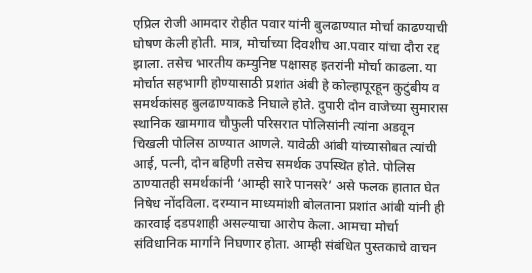एप्रिल रोजी आमदार रोहीत पवार यांनी बुलढाण्यात मोर्चा काढण्याची घोषण केली होती. मात्र, मोर्चाच्या दिवशीच आ.पवार यांचा दौरा रद्द झाला. तसेच भारतीय कम्युनिष्ट पक्षासह इतरांनी मोर्चा काढला. या मोर्चात सहभागी होण्यासाठी प्रशांत अंबी हे कोल्हापूरहून कुटुंबीय व समर्थकांसह बुलढाण्याकडे निघाले होते. दुपारी दोन वाजेच्या सुमारास स्थानिक खामगाव चौफुली परिसरात पोलिसांनी त्यांना अडवून चिखली पोलिस ठाण्यात आणले. यावेळी आंबी यांच्यासोबत त्यांची आई, पत्नी, दोन बहिणी तसेच समर्थक उपस्थित होते. पोलिस ठाण्यातही समर्थकांनी ‘आम्ही सारे पानसरे’ असे फलक हातात घेत निषेध नोंदविला. दरम्यान माध्यमांशी बोलताना प्रशांत आंबी यांनी ही कारवाई दडपशाही असल्याचा आरोप केला. आमचा मोर्चा संविधानिक मार्गाने निघणार होता. आम्ही संबंधित पुस्तकाचे वाचन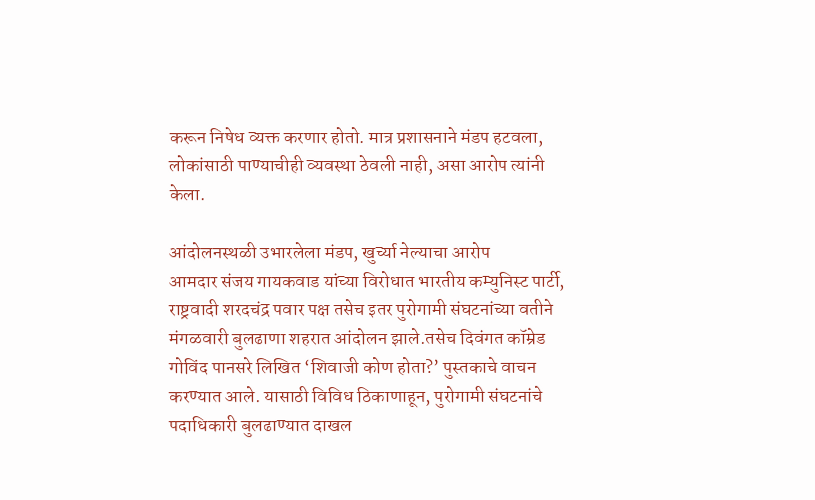करून निषेध व्यक्त करणार होतो. मात्र प्रशासनाने मंडप हटवला, लोकांसाठी पाण्याचीही व्यवस्था ठेवली नाही, असा आरोप त्यांनी केला.

आंदोलनस्थळी उभारलेला मंडप, खुर्च्या नेल्याचा आरोप
आमदार संजय गायकवाड यांच्या विरोधात भारतीय कम्युनिस्ट पार्टी, राष्ट्रवादी शरदचंद्र पवार पक्ष तसेच इतर पुरोगामी संघटनांच्या वतीने मंगळवारी बुलढाणा शहरात आंदोलन झाले.तसेच दिवंगत कॉम्रेड गोविंद पानसरे लिखित ‘शिवाजी कोण होता?’ पुस्तकाचे वाचन करण्यात आले. यासाठी विविध ठिकाणाहून, पुरोगामी संघटनांचे पदाधिकारी बुलढाण्यात दाखल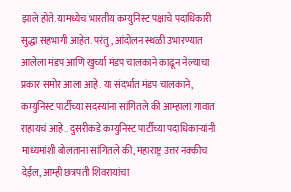झाले होते. यामध्येच भारतीय कम्युनिस्ट पक्षाचे पदाधिकारी सुद्धा सहभागी आहेत. परंतु, आंदोलन स्थळी उभारण्यात आलेला मंडप आणि खुर्च्या मंडप चालकाने काढून नेल्याचा प्रकार समोर आला आहे. या संदर्भात मंडप चालकाने, कम्युनिस्ट पार्टीच्या सदस्यांना सांगितले की आम्हाला गावात राहायचं आहे.. दुसरीकडे कम्युनिस्ट पार्टीच्या पदाधिकाऱ्यांनी माध्यमांशी बोलताना सांगितले की, महाराष्ट्र उत्तर नक्कीच देईल, आम्ही छत्रपती शिवरायांचा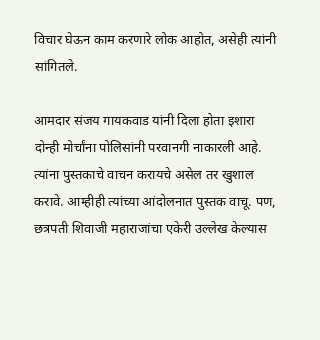विचार घेऊन काम करणारे लोक आहोत, असेही त्यांनी सांगितले.

आमदार संजय गायकवाड यांनी दिला होता इशारा
दोन्ही मोर्चांना पोलिसांनी परवानगी नाकारली आहे. त्यांना पुस्तकाचे वाचन करायचे असेल तर खुशाल करावे. आम्हीही त्यांच्या आंदोलनात पुस्तक वाचू. पण, छत्रपती शिवाजी महाराजांचा एकेरी उल्लेख केल्यास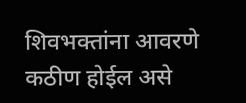शिवभक्तांना आवरणे कठीण होईल असे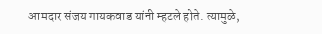आमदार संजय गायकवाड यांनी म्हटले होते. त्यामुळे,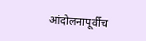आंदोलनापूर्वीच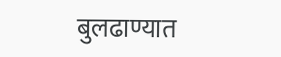बुलढाण्यात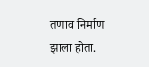तणाव निर्माण झाला होता.